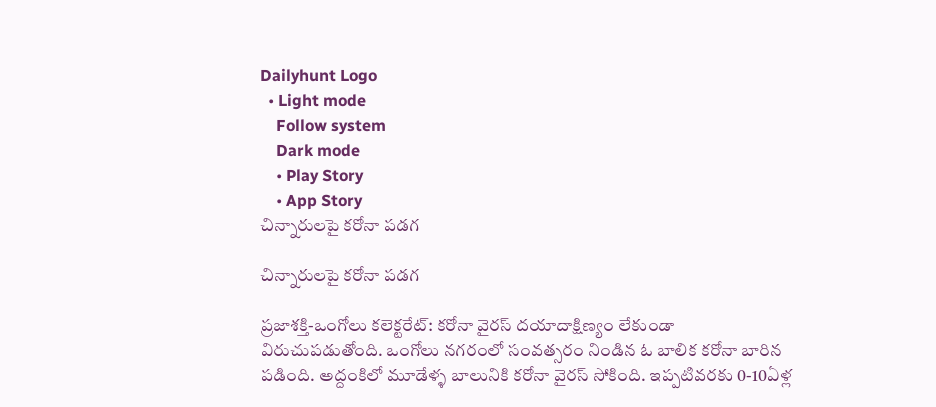Dailyhunt Logo
  • Light mode
    Follow system
    Dark mode
    • Play Story
    • App Story
చిన్నారులపై కరోనా పడగ

చిన్నారులపై కరోనా పడగ

ప్రజాశక్తి-ఒంగోలు కలెక్టరేట్‌: కరోనా వైరస్‌ దయాదాక్షిణ్యం లేకుండా విరుచుపడుతోంది. ఒంగోలు నగరంలో సంవత్సరం నిండిన ఓ బాలిక కరోనా బారిన పడింది. అద్దంకిలో మూడేళ్ళ బాలునికి కరోనా వైరస్‌ సోకింది. ఇప్పటివరకు 0-10ఏళ్ల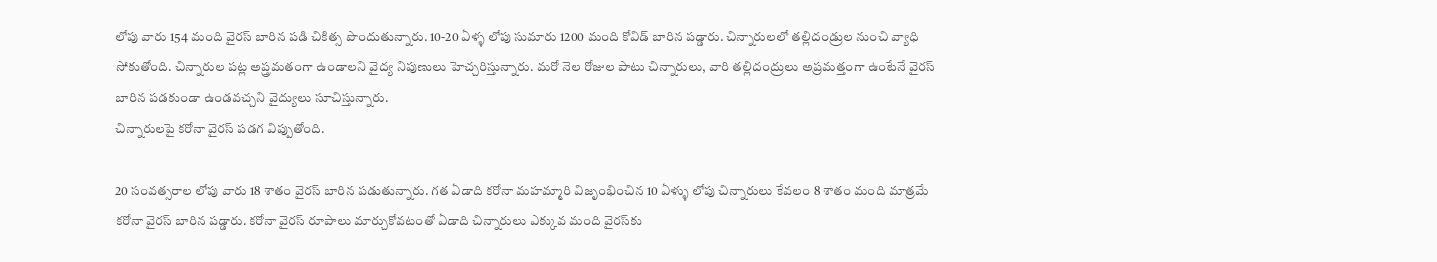లోపు వారు 154 మంది వైరస్‌ బారిన పడి చికిత్స పొందుతున్నారు. 10-20 ఏళ్ళ లోపు సుమారు 1200 మంది కోవిడ్‌ బారిన పడ్డారు. చిన్నారులలో తల్లిదండ్రుల నుంచి వ్యాధి సోకుతోంది. చిన్నారుల పట్ల అప్త్రమతంగా ఉండాలని వైద్య నిపుణులు హెచ్చరిస్తున్నారు. మరో నెల రోజుల పాటు చిన్నారులు, వారి తల్లిదంద్రులు అప్రమత్తంగా ఉంటేనే వైరస్‌ బారిన పడకుండా ఉండవచ్చని వైద్యులు సూచిస్తున్నారు.
చిన్నారులపై కరోనా వైరస్‌ పడగ విప్పుతోంది.

20 సంవత్సరాల లోపు వారు 18 శాతం వైరస్‌ బారిన పడుతున్నారు. గత ఏడాది కరోనా మహమ్మారి విజృంభించిన 10 ఏళ్ళు లోపు చిన్నారులు కేవలం 8 శాతం మంది మాత్రమే కరోనా వైరస్‌ బారిన పడ్డారు. కరోనా వైరస్‌ రూపాలు మార్చుకోవటంతో ఏడాది చిన్నారులు ఎక్కువ మంది వైరస్‌కు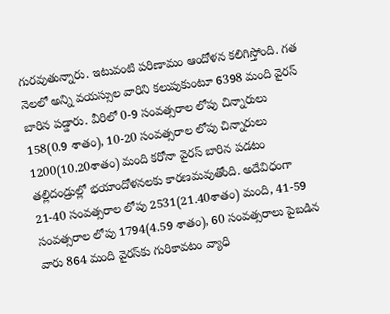గురవుతున్నారు. ఇటువంటి పరిణామం ఆందోళన కలిగిస్తోంది. గత నెలలో అన్ని వయస్సుల వారిని కలుపుకుంటూ 6398 మంది వైరస్‌ బారిన పడ్డారు. వీరిలో 0-9 సంవత్సరాల లోపు చిన్నారులు 158(0.9 శాతం), 10-20 సంవత్సరాల లోపు చిన్నారులు 1200(10.20శాతం) మంది కరోనా వైరస్‌ బారిన పడటం తల్లిదండ్రుల్లో భయాందోళనలకు కారణమవుతోంది. అదేవిధంగా 21-40 సంవత్సరాల లోపు 2531(21.40శాతం) మంది, 41-59 సంవత్సరాల లోపు 1794(4.59 శాతం), 60 సంవత్సరాలు పైబడిన వారు 864 మంది వైరస్‌కు గురికావటం వ్యాధి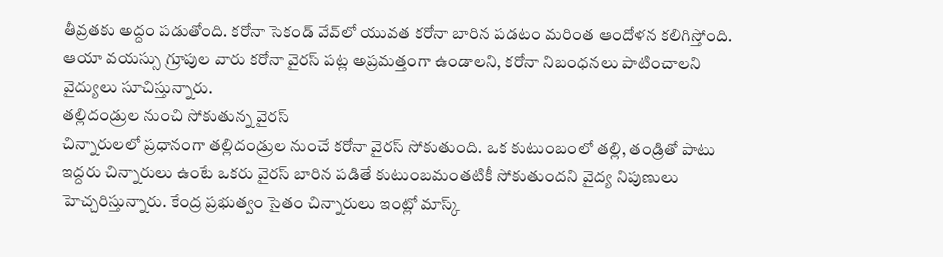తీవ్రతకు అద్దం పడుతోంది. కరోనా సెకండ్‌ వేవ్‌లో యువత కరోనా బారిన పడటం మరింత ఆందోళన కలిగిస్తోంది. ఆయా వయస్సు గ్రూపుల వారు కరోనా వైరస్‌ పట్ల అప్రమత్తంగా ఉండాలని, కరోనా నిబంధనలు పాటించాలని వైద్యులు సూచిస్తున్నారు.
తల్లిదండ్రుల నుంచి సోకుతున్న వైరస్‌
చిన్నారులలో ప్రధానంగా తల్లిదండ్రుల నుంచే కరోనా వైరస్‌ సోకుతుంది. ఒక కుటుంబంలో తల్లి, తండ్రితో పాటు ఇద్దరు చిన్నారులు ఉంటే ఒకరు వైరస్‌ బారిన పడితే కుటుంబమంతటికీ సోకుతుందని వైద్య నిపుణులు హెచ్చరిస్తున్నారు. కేంద్ర ప్రభుత్వం సైతం చిన్నారులు ఇంట్లో మాస్క్‌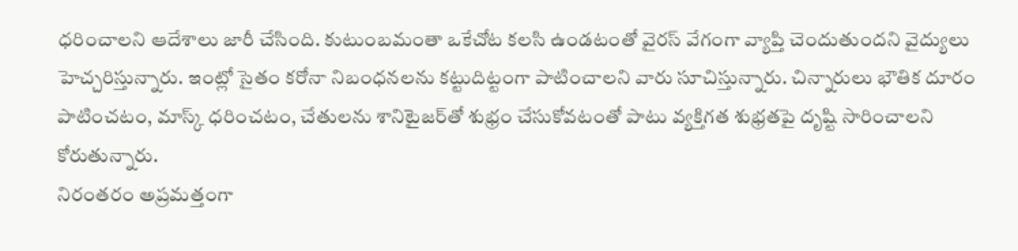ధరించాలని ఆదేశాలు జారీ చేసింది. కుటుంబమంతా ఒకేచోట కలసి ఉండటంతో వైరస్‌ వేగంగా వ్యాప్తి చెందుతుందని వైద్యులు హెచ్చరిస్తున్నారు. ఇంట్లో సైతం కరోనా నిబంధనలను కట్టుదిట్టంగా పాటించాలని వారు సూచిస్తున్నారు. చిన్నారులు భౌతిక దూరం పాటించటం, మాస్క్‌ ధరించటం, చేతులను శానిటైజర్‌తో శుభ్రం చేసుకోవటంతో పాటు వ్యక్తిగత శుభ్రతపై దృష్టి సారించాలని కోరుతున్నారు.
నిరంతరం అప్రమత్తంగా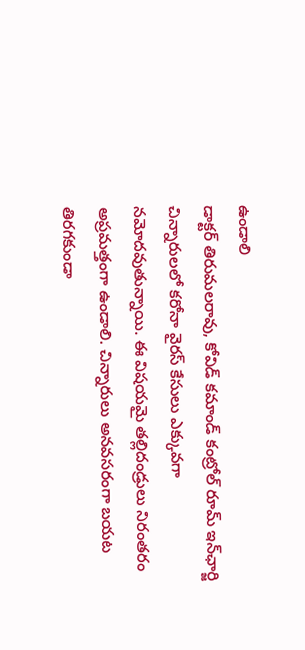ఉండాలి
డాక్టర్‌ తిరుమలరావు, కోవిడ్‌ కమాండ్‌ కంట్రోల్‌ రూమ్‌ ఇన్‌ఛార్జి
చిన్నారులలో కరోనా వైరస్‌ కేసులు ఎక్కువగా నమోదవుతున్నాయి. ఈ విషయమై తల్లిదండ్రులు నిరంతరం అప్రమత్తంగా ఉండాలి. చిన్నారులు అనవసరంగా బయట తిరగకుండా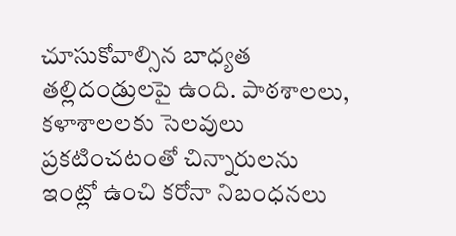చూసుకోవాల్సిన బాధ్యత తల్లిదండ్రులపై ఉంది. పాఠశాలలు, కళాశాలలకు సెలవులు ప్రకటించటంతో చిన్నారులను ఇంట్లో ఉంచి కరోనా నిబంధనలు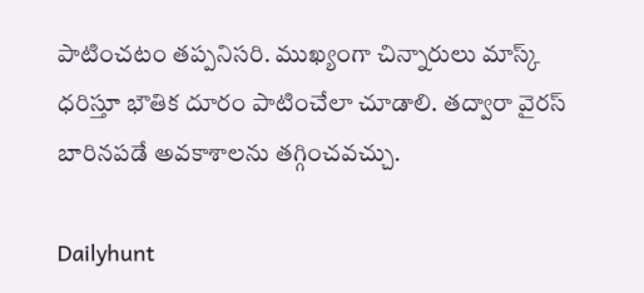పాటించటం తప్పనిసరి. ముఖ్యంగా చిన్నారులు మాస్క్‌ ధరిస్తూ భౌతిక దూరం పాటించేలా చూడాలి. తద్వారా వైరస్‌ బారినపడే అవకాశాలను తగ్గించవచ్చు.

Dailyhunt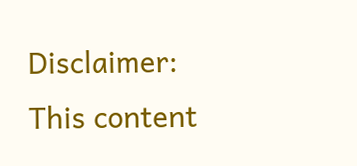Disclaimer: This content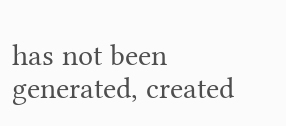has not been generated, created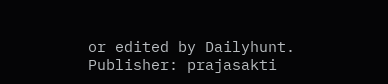or edited by Dailyhunt. Publisher: prajasakti